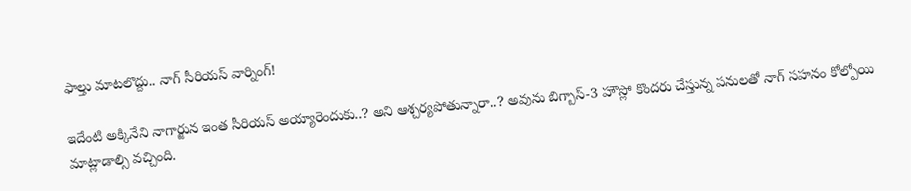ఫాల్తు మాటలొద్దు.. నాగ్ సీరియస్ వార్నింగ్!

ఇదేంటి అక్కినేని నాగార్జున ఇంత సీరియస్ అయ్యారెందుకు..? అని ఆశ్చర్యపోతున్నారా..? అవును బిగ్బాస్-3 హౌస్లో కొందరు చేస్తున్న పనులతో నాగ్ సహనం కోల్పోయి మాట్లాడాల్సి వచ్చింది.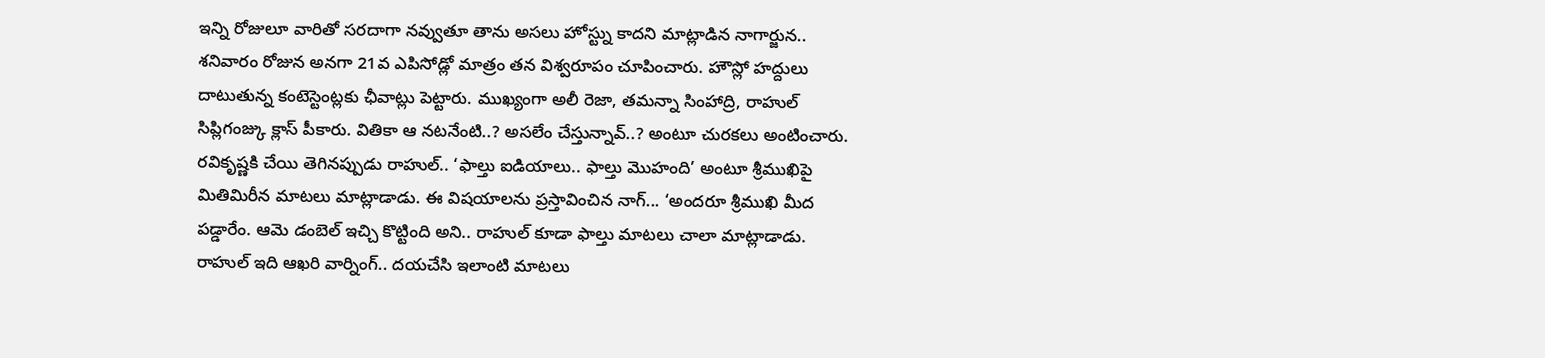ఇన్ని రోజులూ వారితో సరదాగా నవ్వుతూ తాను అసలు హోస్ట్ను కాదని మాట్లాడిన నాగార్జున.. శనివారం రోజున అనగా 21వ ఎపిసోడ్లో మాత్రం తన విశ్వరూపం చూపించారు. హౌస్లో హద్దులు దాటుతున్న కంటెస్టెంట్లకు ఛీవాట్లు పెట్టారు. ముఖ్యంగా అలీ రెజా, తమన్నా సింహాద్రి, రాహుల్ సిప్లిగంజ్కు క్లాస్ పీకారు. వితికా ఆ నటనేంటి..? అసలేం చేస్తున్నావ్..? అంటూ చురకలు అంటించారు.
రవికృష్ణకి చేయి తెగినప్పుడు రాహుల్.. ‘ఫాల్తు ఐడియాలు.. ఫాల్తు మొహంది’ అంటూ శ్రీముఖిపై మితిమిరీన మాటలు మాట్లాడాడు. ఈ విషయాలను ప్రస్తావించిన నాగ్... ‘అందరూ శ్రీముఖి మీద పడ్డారేం. ఆమె డంబెల్ ఇచ్చి కొట్టింది అని.. రాహుల్ కూడా ఫాల్తు మాటలు చాలా మాట్లాడాడు. రాహుల్ ఇది ఆఖరి వార్నింగ్.. దయచేసి ఇలాంటి మాటలు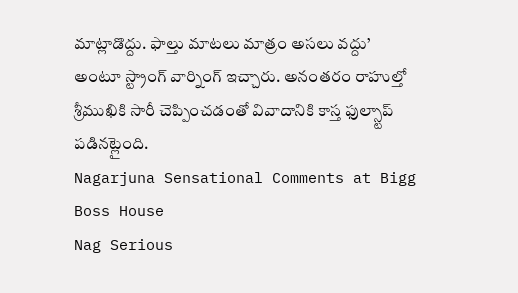మాట్లాడొద్దు. ఫాల్తు మాటలు మాత్రం అసలు వద్దు’ అంటూ స్ట్రాంగ్ వార్నింగ్ ఇచ్చారు. అనంతరం రాహుల్తో శ్రీముఖికి సారీ చెప్పించడంతో వివాదానికి కాస్త ఫుల్స్టాప్ పడినట్లైంది.
Nagarjuna Sensational Comments at Bigg Boss House
Nag Serious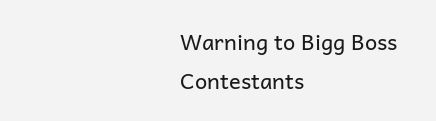Warning to Bigg Boss Contestants